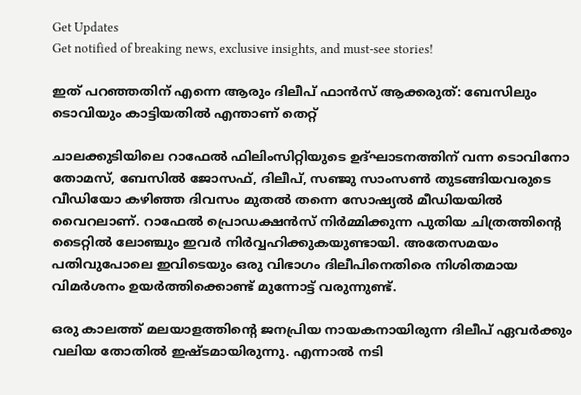Get Updates
Get notified of breaking news, exclusive insights, and must-see stories!

ഇത് പറഞ്ഞതിന് എന്നെ ആരും ദിലീപ് ഫാന്‍സ് ആക്കരുത്: ബേസിലും ടൊവിയും കാട്ടിയതില്‍ എന്താണ് തെറ്റ്

ചാലക്കുടിയിലെ റാഫേല്‍ ഫിലിംസിറ്റിയുടെ ഉദ്ഘാടനത്തിന് വന്ന ടൊവിനോ തോമസ്, ബേസിൽ ജോസഫ്, ദിലീപ്, സഞ്ജു സാംസണ്‍ തുടങ്ങിയവരുടെ വീഡിയോ കഴിഞ്ഞ ദിവസം മുതല്‍ തന്നെ സോഷ്യല്‍ മീഡിയയില്‍ വൈറലാണ്. റാഫേല്‍ പ്രൊഡക്ഷന്‍സ് നിർമ്മിക്കുന്ന പുതിയ ചിത്രത്തിന്റെ ടൈറ്റില്‍ ലോഞ്ചും ഇവർ നിർവ്വഹിക്കുകയുണ്ടായി. അതേസമയം പതിവുപോലെ ഇവിടെയും ഒരു വിഭാഗം ദിലീപിനെതിരെ നിശിതമായ വിമർശനം ഉയർത്തിക്കൊണ്ട് മുന്നോട്ട് വരുന്നുണ്ട്.

ഒരു കാലത്ത് മലയാളത്തിന്റെ ജനപ്രിയ നായകനായിരുന്ന ദിലീപ് ഏവർക്കും വലിയ തോതില്‍ ഇഷ്ടമായിരുന്നു. എന്നാല്‍ നടി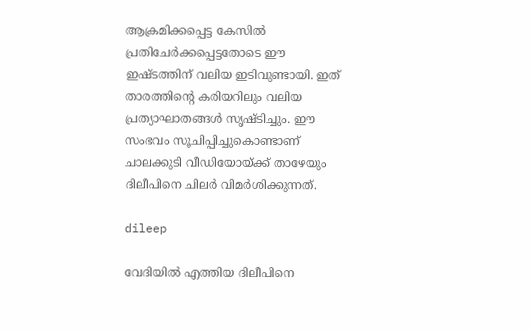ആക്രമിക്കപ്പെട്ട കേസില്‍ പ്രതിചേർക്കപ്പെട്ടതോടെ ഈ ഇഷ്ടത്തിന് വലിയ ഇടിവുണ്ടായി. ഇത് താരത്തിന്റെ കരിയറിലും വലിയ പ്രത്യാഘാതങ്ങള്‍ സൃഷ്ടിച്ചും. ഈ സംഭവം സൂചിപ്പിച്ചുകൊണ്ടാണ് ചാലക്കുടി വീഡിയോയ്ക്ക് താഴേയും ദിലീപിനെ ചിലർ വിമർശിക്കുന്നത്.

dileep

വേദിയില്‍ എത്തിയ ദിലീപിനെ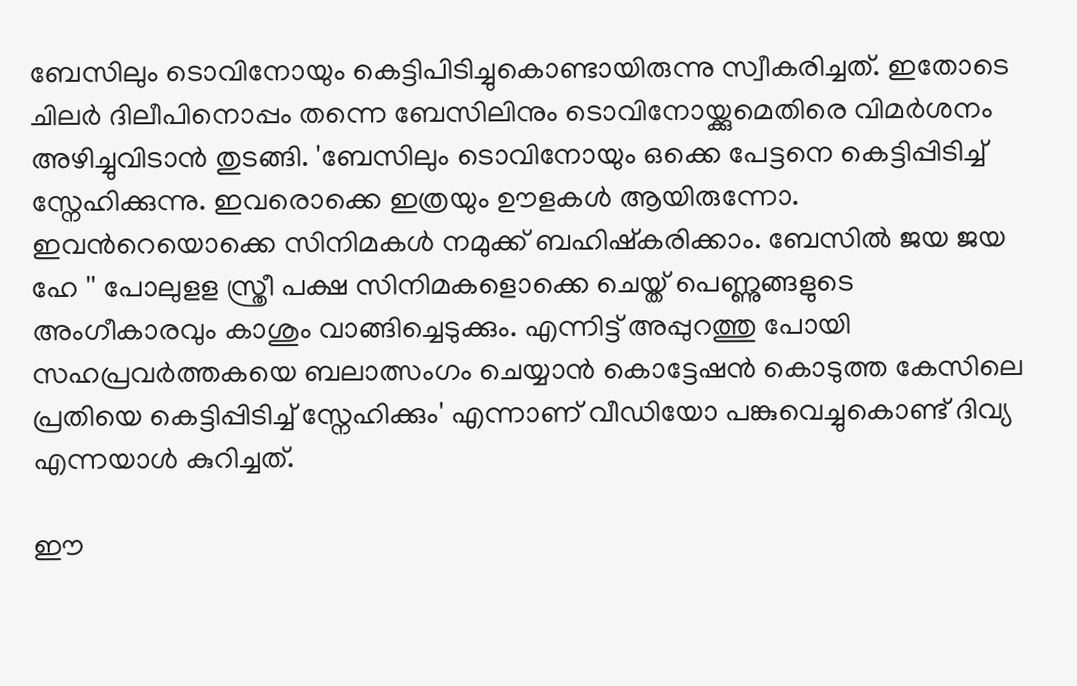ബേസിലും ടൊവിനോയും കെട്ടിപിടിച്ചുകൊണ്ടായിരുന്നു സ്വീകരിച്ചത്. ഇതോടെ ചിലർ ദിലീപിനൊപ്പം തന്നെ ബേസിലിനും ടൊവിനോയ്ക്കുമെതിരെ വിമർശനം അഴിച്ചുവിടാന്‍ തുടങ്ങി. 'ബേസിലും ടൊവിനോയും ഒക്കെ പേട്ടനെ കെട്ടിപ്പിടിച്ച് സ്നേഹിക്കുന്നു. ഇവരൊക്കെ ഇത്രയും ഊളകള്‍ ആയിരുന്നോ. ഇവന്‍റെയൊക്കെ സിനിമകള്‍ നമുക്ക് ബഹിഷ്കരിക്കാം. ബേസില്‍ ജയ ജയ ഹേ '' പോലുളള സ്ത്രീ പക്ഷ സിനിമകളൊക്കെ ചെയ്ത് പെണ്ണുങ്ങളുടെ അംഗീകാരവും കാശും വാങ്ങിച്ചെടുക്കും. എന്നിട്ട് അപ്പുറത്തു പോയി സഹപ്രവര്‍ത്തകയെ ബലാത്സംഗം ചെയ്യാന്‍ കൊട്ടേഷന്‍ കൊടുത്ത കേസിലെ പ്രതിയെ കെട്ടിപ്പിടിച്ച് സ്നേഹിക്കും' എന്നാണ് വീഡിയോ പങ്കുവെച്ചുകൊണ്ട് ദിവ്യ എന്നയാള്‍ കുറിച്ചത്.

ഈ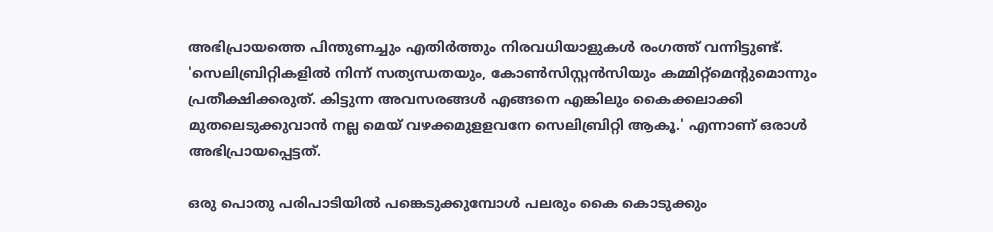അഭിപ്രായത്തെ പിന്തുണച്ചും എതിർത്തും നിരവധിയാളുകള്‍ രംഗത്ത് വന്നിട്ടുണ്ട്. 'സെലിബ്രിറ്റികളിൽ നിന്ന് സത്യന്ധതയും, കോണ്‍സിസ്റ്റന്‍സിയും കമ്മിറ്റ്മെന്റുമൊന്നും പ്രതീക്ഷിക്കരുത്. കിട്ടുന്ന അവസരങ്ങൾ എങ്ങനെ എങ്കിലും കൈക്കലാക്കി മുതലെടുക്കുവാൻ നല്ല മെയ് വഴക്കമുളളവനേ സെലിബ്രിറ്റി ആകൂ.' എന്നാണ് ഒരാള്‍ അഭിപ്രായപ്പെട്ടത്.

ഒരു പൊതു പരിപാടിയിൽ പങ്കെടുക്കുമ്പോൾ പലരും കൈ കൊടുക്കും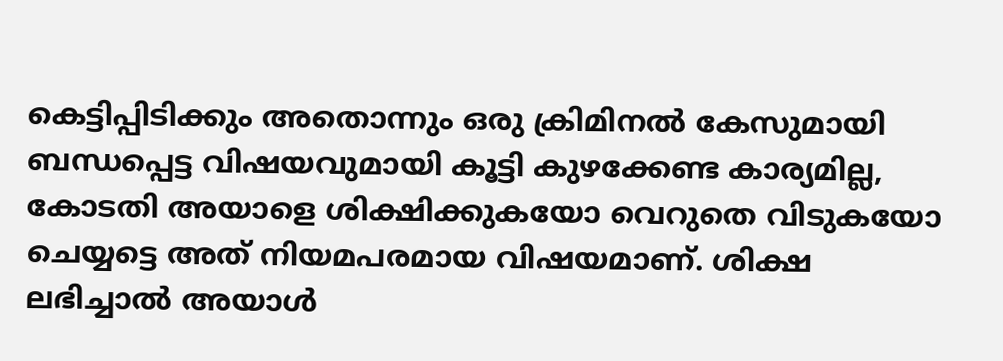കെട്ടിപ്പിടിക്കും അതൊന്നും ഒരു ക്രിമിനൽ കേസുമായി ബന്ധപ്പെട്ട വിഷയവുമായി കൂട്ടി കുഴക്കേണ്ട കാര്യമില്ല, കോടതി അയാളെ ശിക്ഷിക്കുകയോ വെറുതെ വിടുകയോ ചെയ്യട്ടെ അത് നിയമപരമായ വിഷയമാണ്. ശിക്ഷ ലഭിച്ചാൽ അയാൾ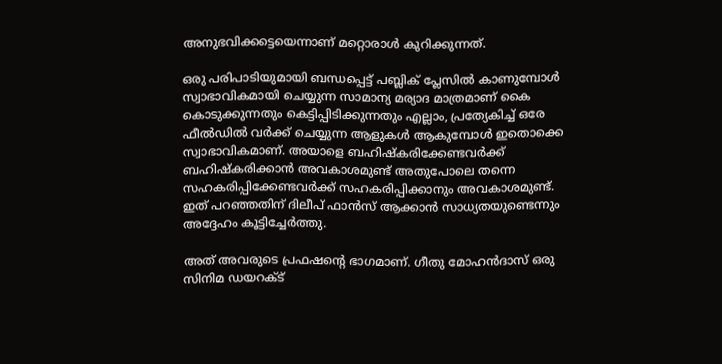അനുഭവിക്കട്ടെയെന്നാണ് മറ്റൊരാള്‍ കുറിക്കുന്നത്.

ഒരു പരിപാടിയുമായി ബന്ധപ്പെട്ട് പബ്ലിക് പ്ലേസിൽ കാണുമ്പോൾ സ്വാഭാവികമായി ചെയ്യുന്ന സാമാന്യ മര്യാദ മാത്രമാണ് കൈ കൊടുക്കുന്നതും കെട്ടിപ്പിടിക്കുന്നതും എല്ലാം, പ്രത്യേകിച്ച് ഒരേ ഫീൽഡിൽ വർക്ക് ചെയ്യുന്ന ആളുകൾ ആകുമ്പോൾ ഇതൊക്കെ സ്വാഭാവികമാണ്. അയാളെ ബഹിഷ്കരിക്കേണ്ടവർക്ക് ബഹിഷ്കരിക്കാൻ അവകാശമുണ്ട് അതുപോലെ തന്നെ സഹകരിപ്പിക്കേണ്ടവർക്ക് സഹകരിപ്പിക്കാനും അവകാശമുണ്ട്. ഇത് പറഞ്ഞതിന് ദിലീപ് ഫാൻസ് ആക്കാൻ സാധ്യതയുണ്ടെന്നും അദ്ദേഹം കൂട്ടിച്ചേർത്തു.

അത് അവരുടെ പ്രഫഷന്റെ ഭാഗമാണ്. ഗീതു മോഹൻദാസ് ഒരു സിനിമ ഡയറക്ട്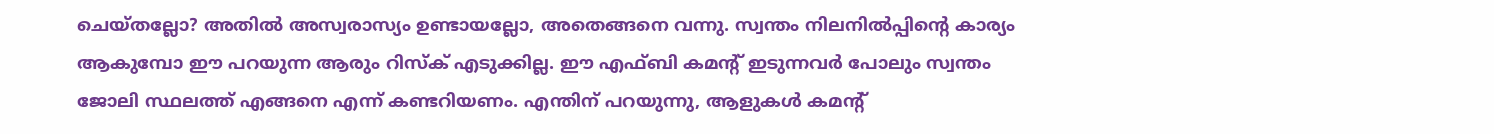ചെയ്തല്ലോ? അതിൽ അസ്വരാസ്യം ഉണ്ടായല്ലോ, അതെങ്ങനെ വന്നു. സ്വന്തം നിലനിൽപ്പിന്റെ കാര്യം ആകുമ്പോ ഈ പറയുന്ന ആരും റിസ്ക് എടുക്കില്ല. ഈ എഫ്ബി കമന്റ്‌ ഇടുന്നവർ പോലും സ്വന്തം ജോലി സ്ഥലത്ത് എങ്ങനെ എന്ന് കണ്ടറിയണം. എന്തിന് പറയുന്നു, ആളുകൾ കമന്റ്‌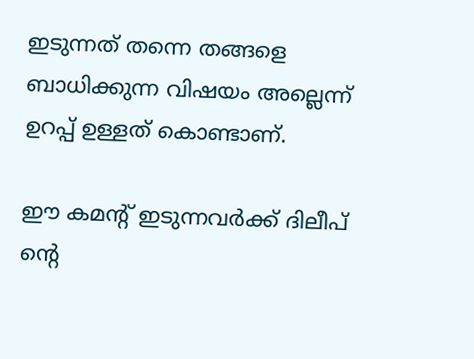ഇടുന്നത് തന്നെ തങ്ങളെ ബാധിക്കുന്ന വിഷയം അല്ലെന്ന് ഉറപ്പ് ഉള്ളത് കൊണ്ടാണ്.

ഈ കമന്റ്‌ ഇടുന്നവർക്ക് ദിലീപ് ന്റെ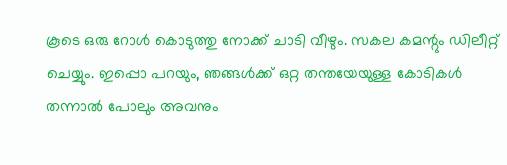കൂടെ ഒരു റോൾ കൊടുത്തു നോക്ക് ചാടി വീഴും. സകല കമന്റും ഡിലീറ്റ് ചെയ്യും. ഇപ്പൊ പറയും, ഞങ്ങൾക്ക് ഒറ്റ തന്തയേയുള്ള കോടികൾ തന്നാൽ പോലും അവനും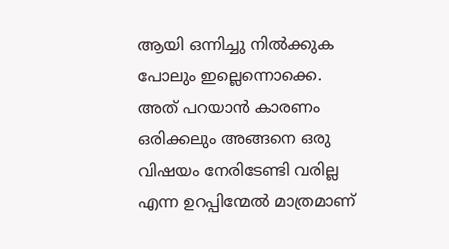ആയി ഒന്നിച്ചു നിൽക്കുക പോലും ഇല്ലെന്നൊക്കെ. അത് പറയാൻ കാരണം ഒരിക്കലും അങ്ങനെ ഒരു വിഷയം നേരിടേണ്ടി വരില്ല എന്ന ഉറപ്പിന്മേൽ മാത്രമാണ്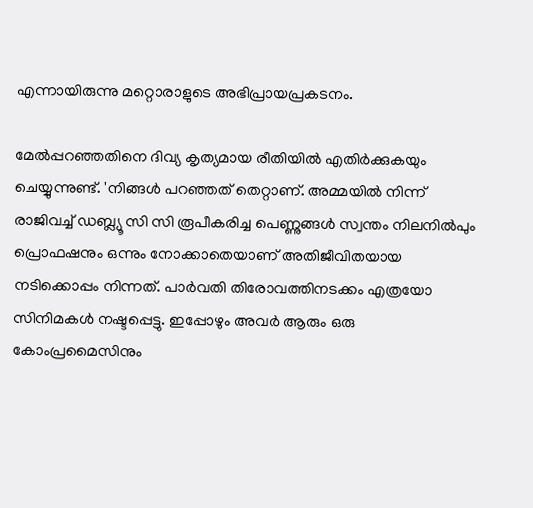എന്നായിരുന്നു മറ്റൊരാളുടെ അഭിപ്രായപ്രകടനം.

മേല്‍പ്പറഞ്ഞതിനെ ദിവ്യ കൃത്യമായ രീതിയില്‍ എതിർക്കുകയും ചെയ്യുന്നുണ്ട്. 'നിങ്ങള്‍ പറഞ്ഞത് തെറ്റാണ്. അമ്മയില്‍ നിന്ന് രാജിവച്ച് ഡബ്ല്യൂ സി സി രൂപീകരിച്ച പെണ്ണുങ്ങള്‍ സ്വന്തം നിലനില്‍പും പ്രൊഫഷനും ഒന്നും നോക്കാതെയാണ് അതിജീവിതയായ നടിക്കൊപ്പം നിന്നത്. പാര്‍വതി തിരോവത്തിനടക്കം എത്രയോ സിനിമകള്‍ നഷ്ടപ്പെട്ടു. ഇപ്പോഴും അവര്‍ ആരും ഒരു കോംപ്രമൈസിനും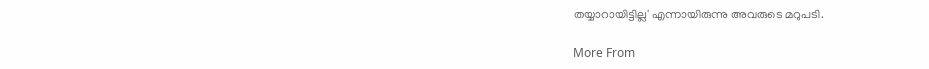തയ്യാറായിട്ടില്ല' എന്നായിരുന്നു അവരുടെ മറുപടി.

More From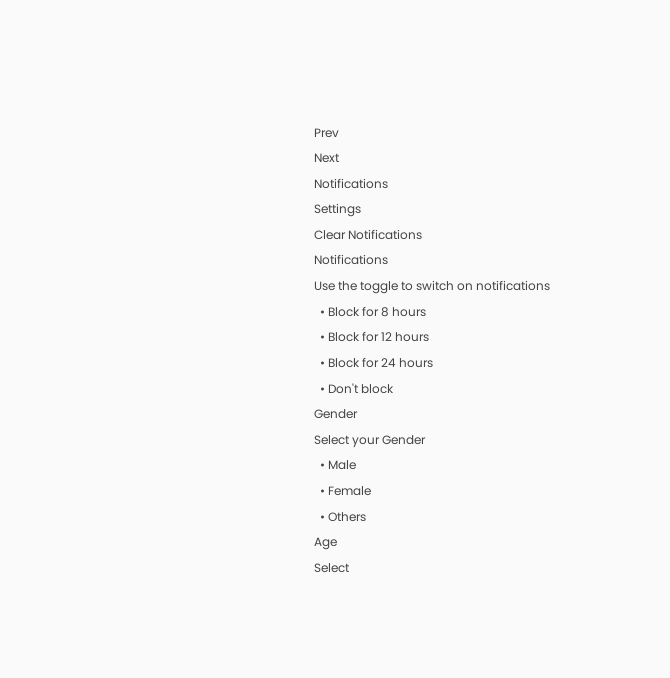Prev
Next
Notifications
Settings
Clear Notifications
Notifications
Use the toggle to switch on notifications
  • Block for 8 hours
  • Block for 12 hours
  • Block for 24 hours
  • Don't block
Gender
Select your Gender
  • Male
  • Female
  • Others
Age
Select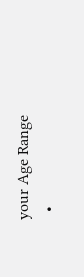your Age Range
  •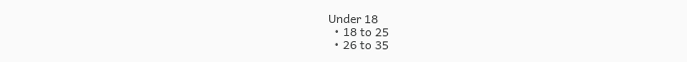Under 18
  • 18 to 25
  • 26 to 35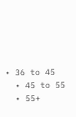• 36 to 45
  • 45 to 55
  • 55+